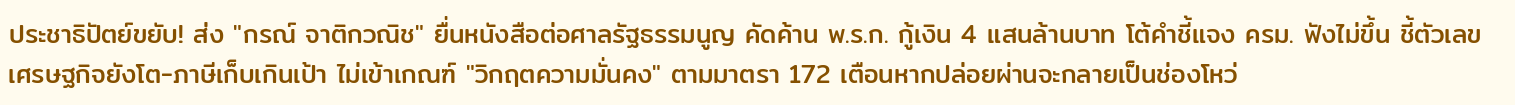ประชาธิปัตย์ขยับ! ส่ง "กรณ์ จาติกวณิช" ยื่นหนังสือต่อศาลรัฐธรรมนูญ คัดค้าน พ.ร.ก. กู้เงิน 4 แสนล้านบาท โต้คำชี้แจง ครม. ฟังไม่ขึ้น ชี้ตัวเลขเศรษฐกิจยังโต-ภาษีเก็บเกินเป้า ไม่เข้าเกณฑ์ "วิกฤตความมั่นคง" ตามมาตรา 172 เตือนหากปล่อยผ่านจะกลายเป็นช่องโหว่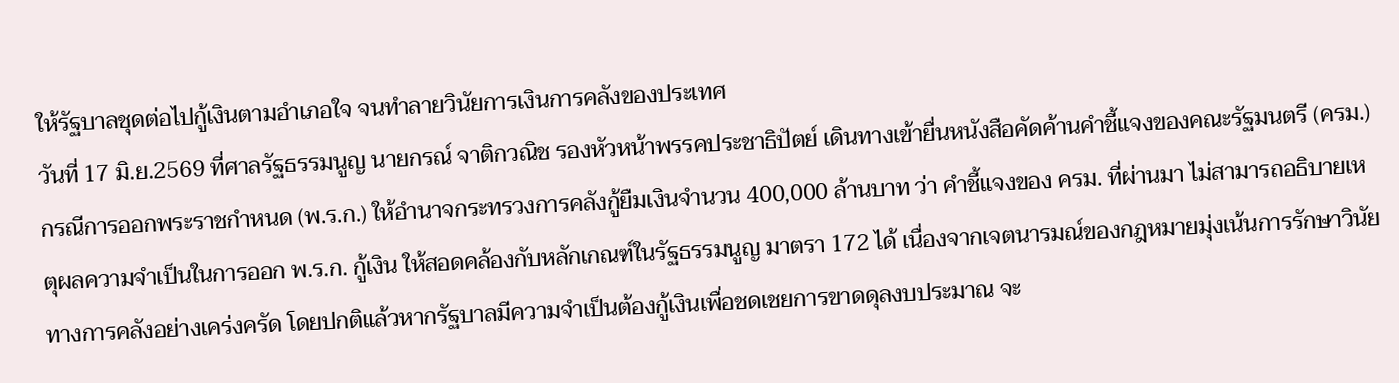ให้รัฐบาลชุดต่อไปกู้เงินตามอำเภอใจ จนทำลายวินัยการเงินการคลังของประเทศ
วันที่ 17 มิ.ย.2569 ที่ศาลรัฐธรรมนูญ นายกรณ์ จาติกวณิช รองหัวหน้าพรรคประชาธิปัตย์ เดินทางเข้ายื่นหนังสือคัดค้านคำชี้แจงของคณะรัฐมนตรี (ครม.) กรณีการออกพระราชกำหนด (พ.ร.ก.) ให้อำนาจกระทรวงการคลังกู้ยืมเงินจำนวน 400,000 ล้านบาท ว่า คำชี้แจงของ ครม. ที่ผ่านมา ไม่สามารถอธิบายเหตุผลความจำเป็นในการออก พ.ร.ก. กู้เงิน ให้สอดคล้องกับหลักเกณฑ์ในรัฐธรรมนูญ มาตรา 172 ได้ เนื่องจากเจตนารมณ์ของกฎหมายมุ่งเน้นการรักษาวินัยทางการคลังอย่างเคร่งครัด โดยปกติแล้วหากรัฐบาลมีความจำเป็นต้องกู้เงินเพื่อชดเชยการขาดดุลงบประมาณ จะ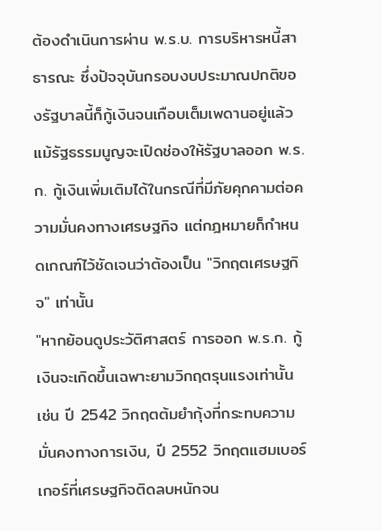ต้องดำเนินการผ่าน พ.ร.บ. การบริหารหนี้สาธารณะ ซึ่งปัจจุบันกรอบงบประมาณปกติของรัฐบาลนี้ก็กู้เงินจนเกือบเต็มเพดานอยู่แล้ว แม้รัฐธรรมนูญจะเปิดช่องให้รัฐบาลออก พ.ร.ก. กู้เงินเพิ่มเติมได้ในกรณีที่มีภัยคุกคามต่อความมั่นคงทางเศรษฐกิจ แต่กฎหมายก็กำหนดเกณฑ์ไว้ชัดเจนว่าต้องเป็น "วิกฤตเศรษฐกิจ" เท่านั้น
"หากย้อนดูประวัติศาสตร์ การออก พ.ร.ก. กู้เงินจะเกิดขึ้นเฉพาะยามวิกฤตรุนแรงเท่านั้น เช่น ปี 2542 วิกฤตต้มยำกุ้งที่กระทบความมั่นคงทางการเงิน, ปี 2552 วิกฤตแฮมเบอร์เกอร์ที่เศรษฐกิจติดลบหนักจน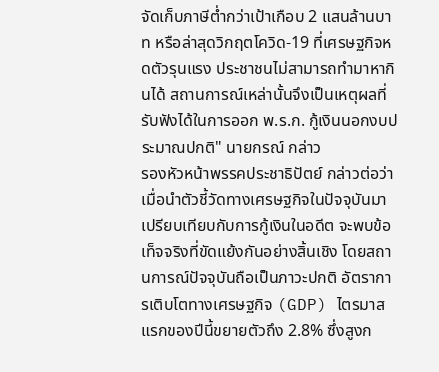จัดเก็บภาษีต่ำกว่าเป้าเกือบ 2 แสนล้านบาท หรือล่าสุดวิกฤตโควิด-19 ที่เศรษฐกิจหดตัวรุนแรง ประชาชนไม่สามารถทำมาหากินได้ สถานการณ์เหล่านั้นจึงเป็นเหตุผลที่รับฟังได้ในการออก พ.ร.ก. กู้เงินนอกงบประมาณปกติ" นายกรณ์ กล่าว
รองหัวหน้าพรรคประชาธิปัตย์ กล่าวต่อว่า เมื่อนำตัวชี้วัดทางเศรษฐกิจในปัจจุบันมาเปรียบเทียบกับการกู้เงินในอดีต จะพบข้อเท็จจริงที่ขัดแย้งกันอย่างสิ้นเชิง โดยสถานการณ์ปัจจุบันถือเป็นภาวะปกติ อัตราการเติบโตทางเศรษฐกิจ (GDP) ไตรมาสแรกของปีนี้ขยายตัวถึง 2.8% ซึ่งสูงก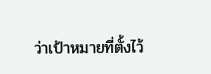ว่าเป้าหมายที่ตั้งไว้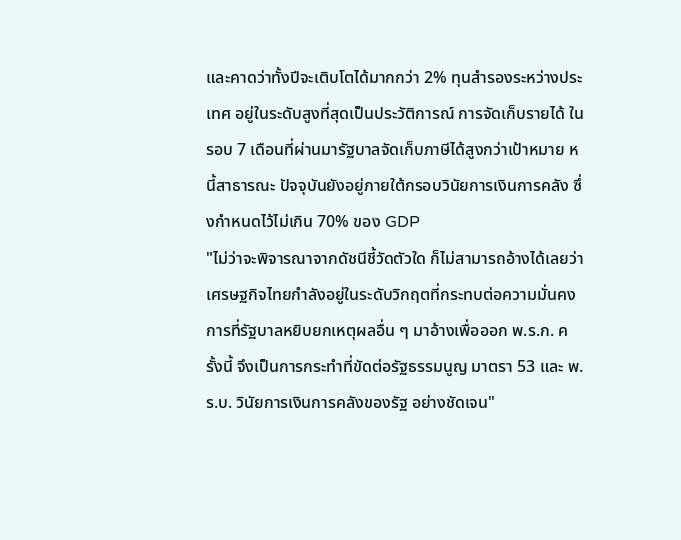และคาดว่าทั้งปีจะเติบโตได้มากกว่า 2% ทุนสำรองระหว่างประเทศ อยู่ในระดับสูงที่สุดเป็นประวัติการณ์ การจัดเก็บรายได้ ในรอบ 7 เดือนที่ผ่านมารัฐบาลจัดเก็บภาษีได้สูงกว่าเป้าหมาย หนี้สาธารณะ ปัจจุบันยังอยู่ภายใต้กรอบวินัยการเงินการคลัง ซึ่งกำหนดไว้ไม่เกิน 70% ของ GDP
"ไม่ว่าจะพิจารณาจากดัชนีชี้วัดตัวใด ก็ไม่สามารถอ้างได้เลยว่าเศรษฐกิจไทยกำลังอยู่ในระดับวิกฤตที่กระทบต่อความมั่นคง การที่รัฐบาลหยิบยกเหตุผลอื่น ๆ มาอ้างเพื่อออก พ.ร.ก. ครั้งนี้ จึงเป็นการกระทำที่ขัดต่อรัฐธรรมนูญ มาตรา 53 และ พ.ร.บ. วินัยการเงินการคลังของรัฐ อย่างชัดเจน"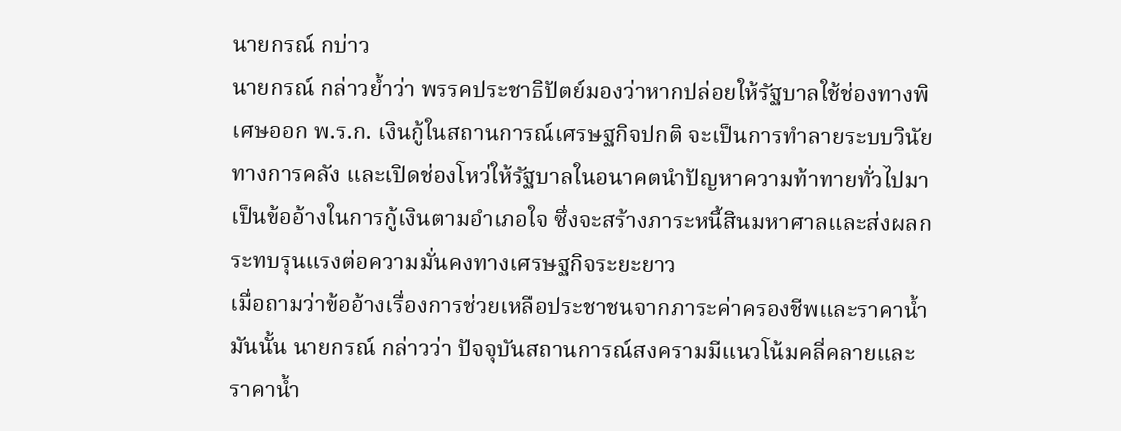นายกรณ์ กบ่าว
นายกรณ์ กล่าวย้ำว่า พรรคประชาธิปัตย์มองว่าหากปล่อยให้รัฐบาลใช้ช่องทางพิเศษออก พ.ร.ก. เงินกู้ในสถานการณ์เศรษฐกิจปกติ จะเป็นการทำลายระบบวินัยทางการคลัง และเปิดช่องโหว่ให้รัฐบาลในอนาคตนำปัญหาความท้าทายทั่วไปมาเป็นข้ออ้างในการกู้เงินตามอำเภอใจ ซึ่งจะสร้างภาระหนี้สินมหาศาลและส่งผลกระทบรุนแรงต่อความมั่นคงทางเศรษฐกิจระยะยาว
เมื่อถามว่าข้ออ้างเรื่องการช่วยเหลือประชาชนจากภาระค่าครองชีพและราคาน้ำมันนั้น นายกรณ์ กล่าวว่า ปัจจุบันสถานการณ์สงครามมีแนวโน้มคลี่คลายและราคาน้ำ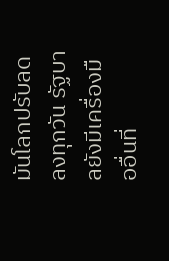มันโลกปรับลดลงทุกวัน รัฐบาลยังมีเครื่องมืออื่นที่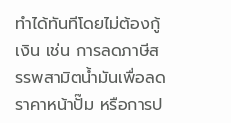ทำได้ทันทีโดยไม่ต้องกู้เงิน เช่น การลดภาษีสรรพสามิตน้ำมันเพื่อลดราคาหน้าปั๊ม หรือการป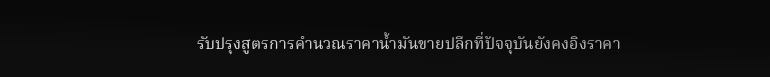รับปรุงสูตรการคำนวณราคาน้ำมันขายปลีกที่ปัจจุบันยังคงอิงราคา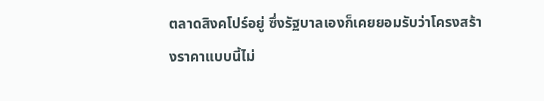ตลาดสิงคโปร์อยู่ ซึ่งรัฐบาลเองก็เคยยอมรับว่าโครงสร้างราคาแบบนี้ไม่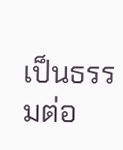เป็นธรรมต่อ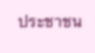ประชาชน